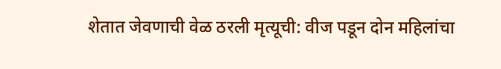शेतात जेवणाची वेळ ठरली मृत्यूची: वीज पडून दोन महिलांचा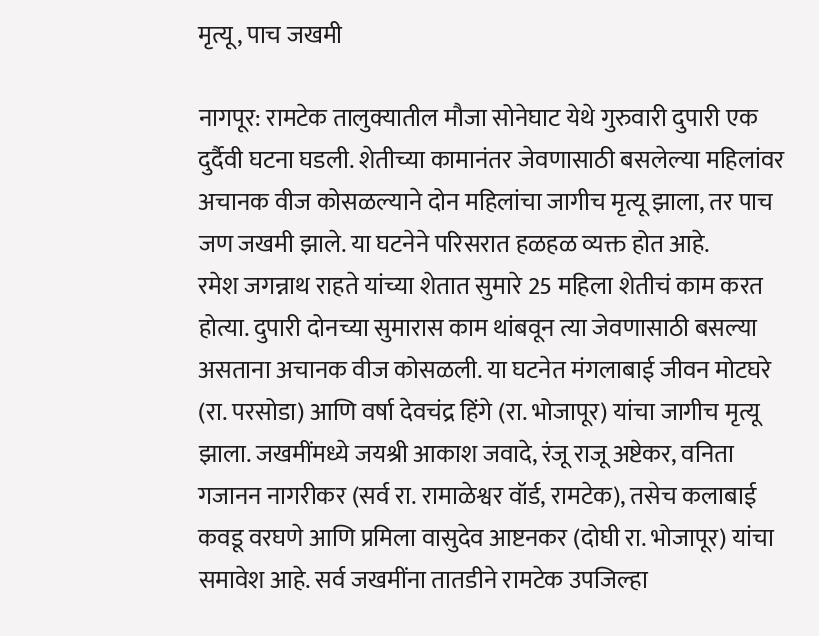मृत्यू, पाच जखमी

नागपूर: रामटेक तालुक्यातील मौजा सोनेघाट येथे गुरुवारी दुपारी एक दुर्दैवी घटना घडली. शेतीच्या कामानंतर जेवणासाठी बसलेल्या महिलांवर अचानक वीज कोसळल्याने दोन महिलांचा जागीच मृत्यू झाला, तर पाच जण जखमी झाले. या घटनेने परिसरात हळहळ व्यक्त होत आहे.
रमेश जगन्नाथ राहते यांच्या शेतात सुमारे 25 महिला शेतीचं काम करत होत्या. दुपारी दोनच्या सुमारास काम थांबवून त्या जेवणासाठी बसल्या असताना अचानक वीज कोसळली. या घटनेत मंगलाबाई जीवन मोटघरे (रा. परसोडा) आणि वर्षा देवचंद्र हिंगे (रा. भोजापूर) यांचा जागीच मृत्यू झाला. जखमींमध्ये जयश्री आकाश जवादे, रंजू राजू अष्टेकर, वनिता गजानन नागरीकर (सर्व रा. रामाळेश्वर वॉर्ड, रामटेक), तसेच कलाबाई कवडू वरघणे आणि प्रमिला वासुदेव आष्टनकर (दोघी रा. भोजापूर) यांचा समावेश आहे. सर्व जखमींना तातडीने रामटेक उपजिल्हा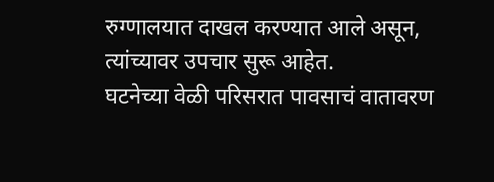रुग्णालयात दाखल करण्यात आले असून, त्यांच्यावर उपचार सुरू आहेत.
घटनेच्या वेळी परिसरात पावसाचं वातावरण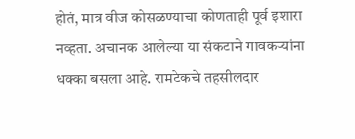होतं, मात्र वीज कोसळण्याचा कोणताही पूर्व इशारा नव्हता. अचानक आलेल्या या संकटाने गावकऱ्यांना धक्का बसला आहे. रामटेकचे तहसीलदार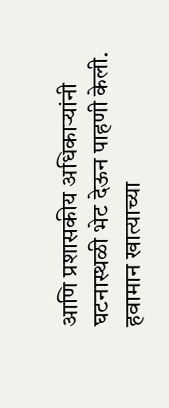आणि प्रशासकीय अधिकाऱ्यांनी घटनास्थळी भेट देऊन पाहणी केली. हवामान खात्याच्या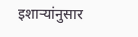इशाऱ्यांनुसार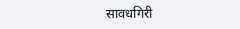सावधगिरी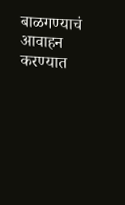बाळगण्याचं आवाहन करण्यात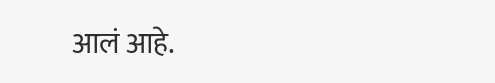आलं आहे.